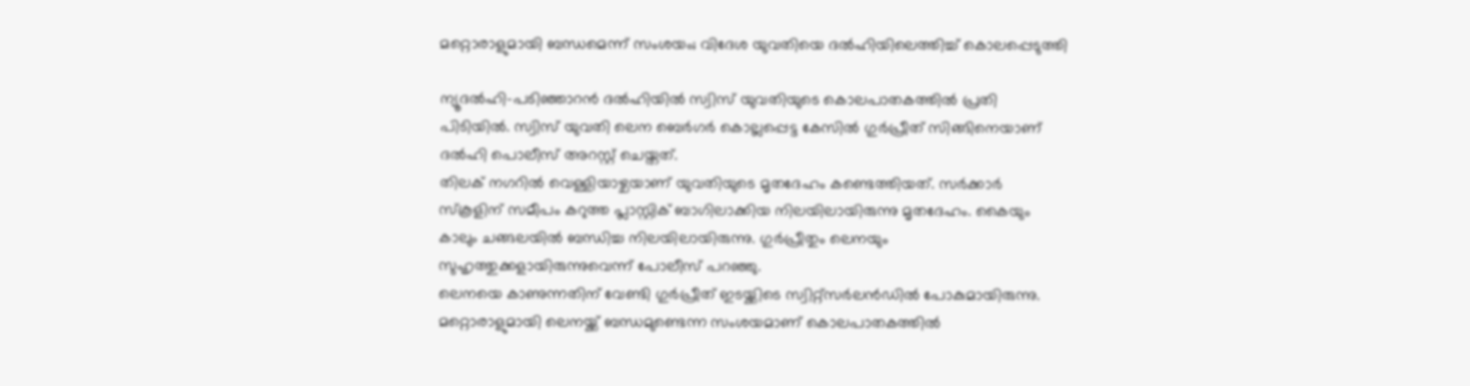മറ്റൊരാളുമായി ബന്ധമെന്ന് സംശയം; വിദേശ യുവതിയെ ദല്‍ഹിയിലെത്തിച്ച് കൊലപ്പെടുത്തി

ന്യൂദല്‍ഹി-പടിഞ്ഞാറന്‍ ദല്‍ഹിയില്‍ സ്വിസ് യുവതിയുടെ കൊലപാതകത്തില്‍ പ്രതി പിടിയില്‍. സ്വിസ് യുവതി ലെന ബെര്‍ഗര്‍ കൊല്ലപ്പെട്ട കേസില്‍ ഗുര്‍പ്രീത് സിങ്ങിനെയാണ് ദല്‍ഹി പൊലീസ് അറസ്റ്റ് ചെയ്തത്.
തിലക് നഗറില്‍ വെള്ളിയാഴ്ചയാണ് യുവതിയുടെ മൃതദേഹം കണ്ടെത്തിയത്. സര്‍ക്കാര്‍ സ്‌കൂളിന് സമീപം കറുത്ത പ്ലാസ്റ്റിക് ബാഗിലാക്കിയ നിലയിലായിരുന്നു മൃതദേഹം. കൈയും കാലും ചങ്ങലയില്‍ ബന്ധിച്ച നിലയിലായിരുന്നു. ഗുര്‍പ്രീതും ലെനയും സുഹൃത്തുക്കളായിരുന്നുവെന്ന് പോലീസ് പറഞ്ഞു.
ലെനയെ കാണുന്നതിന് വേണ്ടി ഗുര്‍പ്രീത് ഇടയ്ക്കിടെ സ്വിറ്റ്‌സര്‍ലന്‍ഡില്‍ പോകുമായിരുന്നു. മറ്റൊരാളുമായി ലെനയ്ക്ക് ബന്ധമുണ്ടെന്ന സംശയമാണ് കൊലപാതകത്തില്‍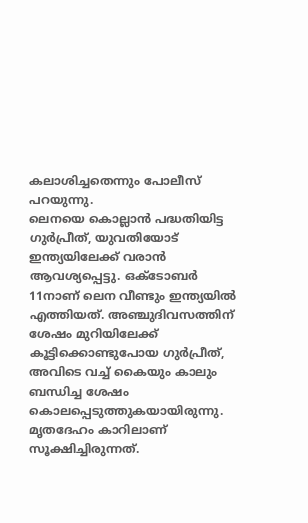കലാശിച്ചതെന്നും പോലീസ് പറയുന്നു.
ലെനയെ കൊല്ലാന്‍ പദ്ധതിയിട്ട ഗുര്‍പ്രീത്, യുവതിയോട് ഇന്ത്യയിലേക്ക് വരാന്‍ ആവശ്യപ്പെട്ടു. ഒക്ടോബര്‍ 11നാണ് ലെന വീണ്ടും ഇന്ത്യയില്‍ എത്തിയത്. അഞ്ചുദിവസത്തിന് ശേഷം മുറിയിലേക്ക് കൂട്ടിക്കൊണ്ടുപോയ ഗുര്‍പ്രീത്, അവിടെ വച്ച് കൈയും കാലും ബന്ധിച്ച ശേഷം കൊലപ്പെടുത്തുകയായിരുന്നു. മൃതദേഹം കാറിലാണ് സൂക്ഷിച്ചിരുന്നത്.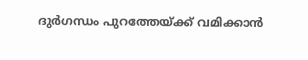ദുര്‍ഗന്ധം പുറത്തേയ്ക്ക് വമിക്കാന്‍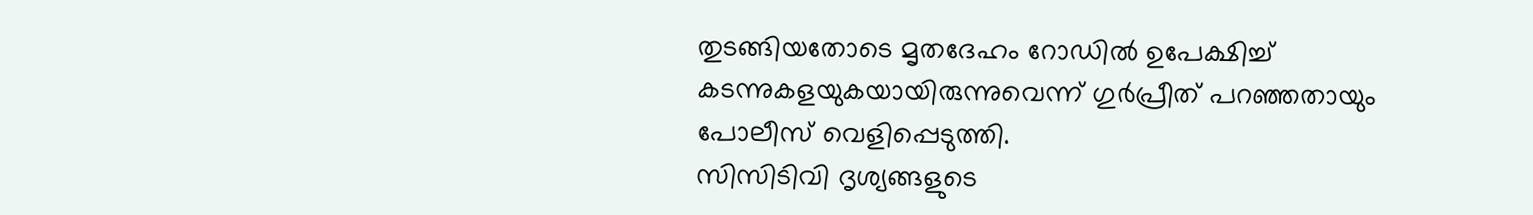തുടങ്ങിയതോടെ മൃതദേഹം റോഡില്‍ ഉപേക്ഷിച്ച് കടന്നുകളയുകയായിരുന്നുവെന്ന് ഗുര്‍പ്രീത് പറഞ്ഞതായും പോലീസ് വെളിപ്പെടുത്തി.
സിസിടിവി ദൃശ്യങ്ങളുടെ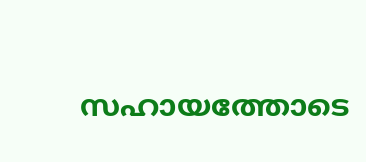സഹായത്തോടെ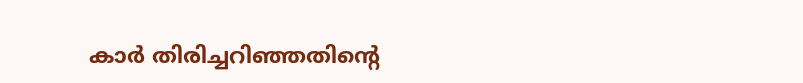കാര്‍ തിരിച്ചറിഞ്ഞതിന്റെ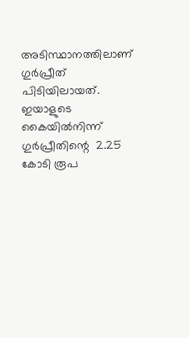അടിസ്ഥാനത്തിലാണ് ഗുര്‍പ്രീത് പിടിയിലായത്. ഇയാളുടെ കൈയില്‍നിന്ന് ഗുര്‍പ്രീതിന്റെ  2.25 കോടി രൂപ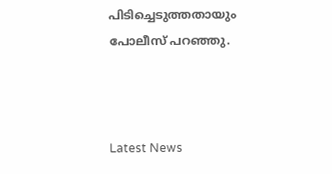പിടിച്ചെടുത്തതായും പോലീസ് പറഞ്ഞു.



Latest News